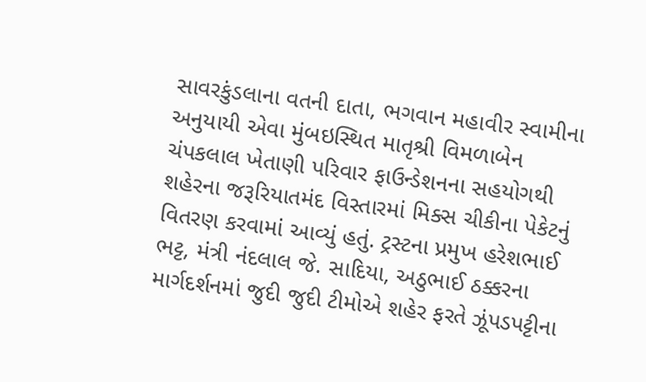સાવરકુંડલાના વતની દાતા, ભગવાન મહાવીર સ્વામીના અનુયાયી એવા મુંબઇસ્થિત માતૃશ્રી વિમળાબેન ચંપકલાલ ખેતાણી પરિવાર ફાઉન્ડેશનના સહયોગથી શહેરના જરૂરિયાતમંદ વિસ્તારમાં મિક્સ ચીકીના પેકેટનું વિતરણ કરવામાં આવ્યું હતું. ટ્રસ્ટના પ્રમુખ હરેશભાઈ ભટ્ટ, મંત્રી નંદલાલ જે. સાદિયા, અઠુભાઈ ઠક્કરના માર્ગદર્શનમાં જુદી જુદી ટીમોએ શહેર ફરતે ઝૂંપડપટ્ટીના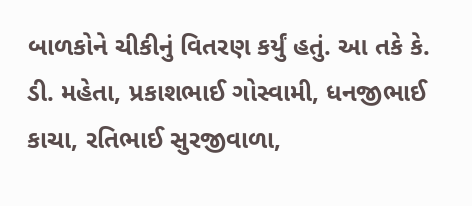બાળકોને ચીકીનું વિતરણ કર્યું હતું. આ તકે કે. ડી. મહેતા, પ્રકાશભાઈ ગોસ્વામી, ધનજીભાઈ કાચા, રતિભાઈ સુરજીવાળા,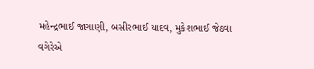મહેન્દ્રભાઈ જાગાણી, બસીરભાઈ યાદવ, મુકેશભાઈ જેઠવા વગેરેએ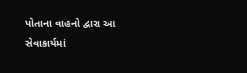પોતાના વાહનો દ્વારા આ સેવાકાર્યમાં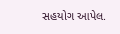સહયોગ આપેલ.